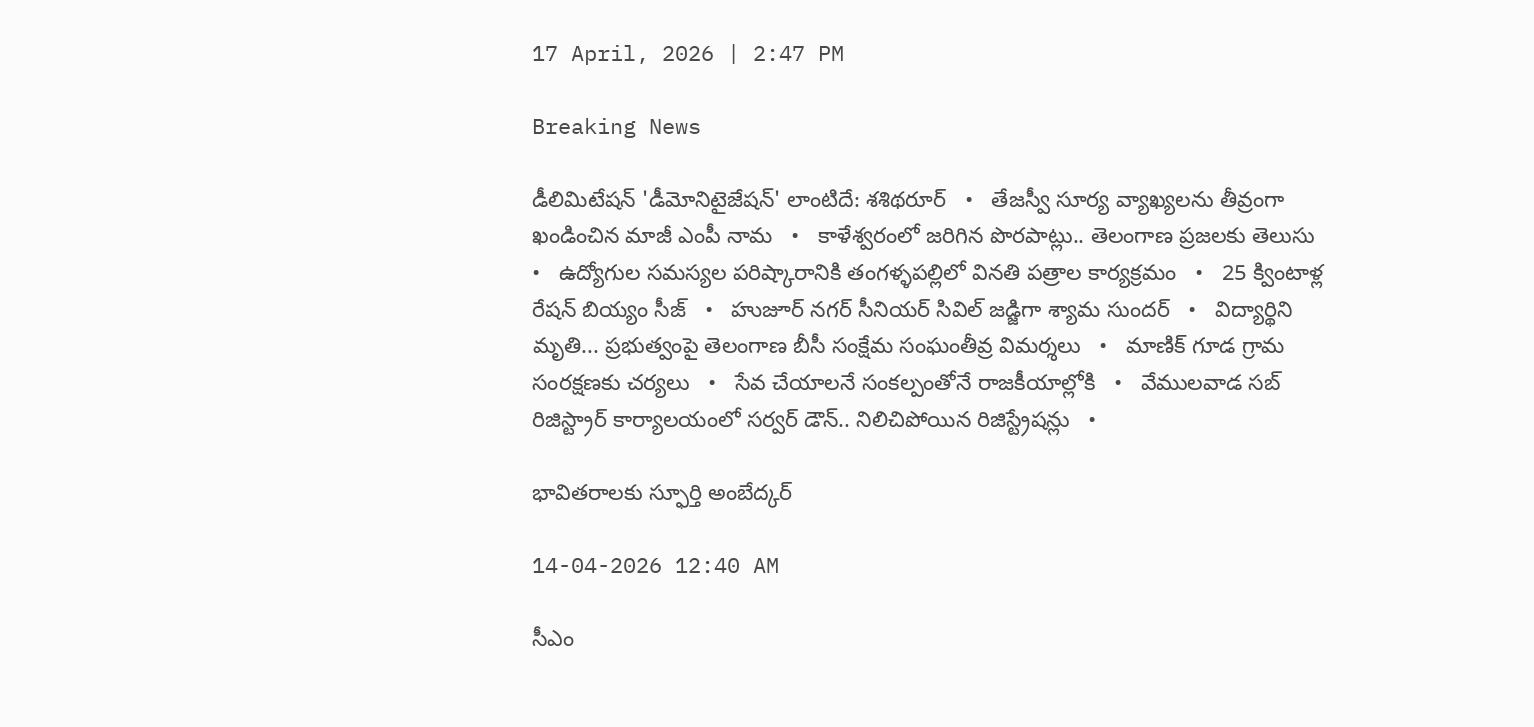17 April, 2026 | 2:47 PM

Breaking News

డీలిమిటేషన్ 'డీమోనిటైజేషన్' లాంటిదే: శశిథరూర్   •   తేజస్వీ సూర్య వ్యాఖ్యలను తీవ్రంగా ఖండించిన మాజీ ఎంపీ నామ   •   కాళేశ్వరంలో జరిగిన పొరపాట్లు.. తెలంగాణ ప్రజలకు తెలుసు   •   ఉద్యోగుల సమస్యల పరిష్కారానికి తంగళ్ళపల్లిలో వినతి పత్రాల కార్యక్రమం   •   25 క్వింటాళ్ల రేషన్ బియ్యం సీజ్   •   హుజూర్ నగర్ సీనియర్ సివిల్ జడ్జిగా శ్యామ సుందర్   •   విద్యార్థిని మృతి... ప్రభుత్వంపై తెలంగాణ బీసీ సంక్షేమ సంఘంతీవ్ర విమర్శలు   •   మాణిక్ గూడ గ్రామ సంరక్షణకు చర్యలు   •   సేవ చేయాలనే సంకల్పంతోనే రాజకీయాల్లోకి   •   వేములవాడ సబ్ రిజిస్ట్రార్ కార్యాలయంలో సర్వర్ డౌన్.. నిలిచిపోయిన రిజిస్ట్రేషన్లు   •

భావితరాలకు స్ఫూర్తి అంబేద్కర్

14-04-2026 12:40 AM

సీఎం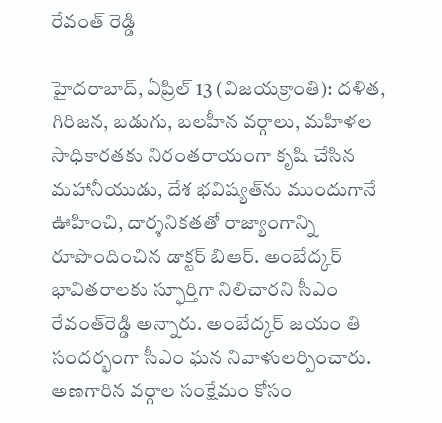రేవంత్ రెడ్డి

హైదరాబాద్, ఏప్రిల్ 13 (విజయక్రాంతి): దళిత, గిరిజన, బడుగు, బలహీన వర్గాలు, మహిళల సాధికారతకు నిరంతరాయంగా కృషి చేసిన మహానీయుడు, దేశ భవిష్యత్‌ను ముందుగానే ఊహించి, దార్శనికతతో రాజ్యాంగాన్ని రూపొందించిన డాక్టర్ బిఆర్. అంబేద్కర్ భావితరాలకు స్ఫూర్తిగా నిలిచారని సీఎం రేవంత్‌రెడ్డి అన్నారు. అంబేద్కర్ జయం తి సందర్భంగా సీఎం ఘన నివాళులర్పించారు. అణగారిన వర్గాల సంక్షేమం కోసం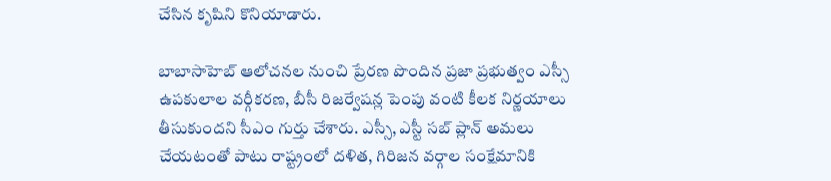చేసిన కృషిని కొనియాడారు.

బాబాసాహెబ్ ఆలోచనల నుంచి ప్రేరణ పొందిన ప్రజా ప్రభుత్వం ఎస్సీ ఉపకులాల వర్గీకరణ, బీసీ రిజర్వేషన్ల పెంపు వంటి కీలక నిర్ణయాలు తీసుకుందని సీఎం గుర్తు చేశారు. ఎస్సీ, ఎస్టీ సబ్ ప్లాన్ అమలు చేయటంతో పాటు రాష్ట్రంలో దళిత, గిరిజన వర్గాల సంక్షేమానికి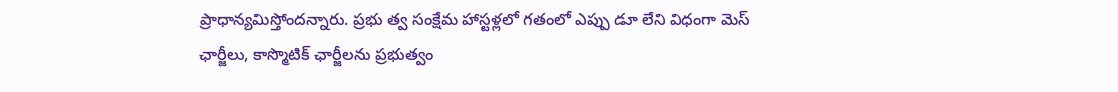ప్రాధాన్యమిస్తోందన్నారు. ప్రభు త్వ సంక్షేమ హాస్టళ్లలో గతంలో ఎప్పు డూ లేని విధంగా మెస్ ఛార్జీలు, కాస్మొటిక్ ఛార్జీలను ప్రభుత్వం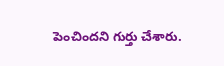పెంచిందని గుర్తు చేశారు.